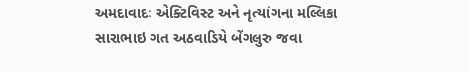અમદાવાદઃ એક્ટિવિસ્ટ અને નૃત્યાંગના મલ્લિકા સારાભાઇ ગત અઠવાડિયે બેંગલુરુ જવા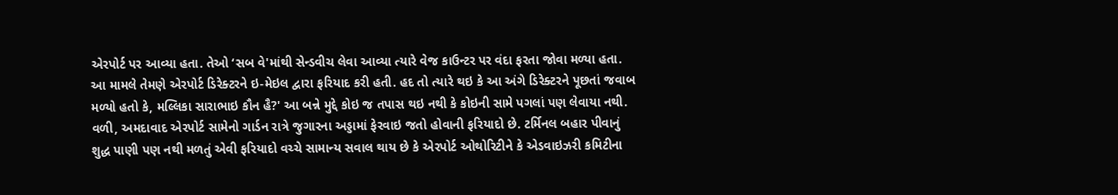એરપોર્ટ પર આવ્યા હતા. તેઓ ‘સબ વે'માંથી સેન્ડવીચ લેવા આવ્યા ત્યારે વેજ કાઉન્ટર પર વંદા ફરતા જોવા મળ્યા હતા. આ મામલે તેમણે એરપોર્ટ ડિરેક્ટરને ઇ-મેઇલ દ્વારા ફરિયાદ કરી હતી. હદ તો ત્યારે થઇ કે આ અંગે ડિરેક્ટરને પૂછતાં જવાબ મળ્યો હતો કે, મલ્લિકા સારાભાઇ કૌન હૈ?' આ બન્ને મુદ્દે કોઇ જ તપાસ થઇ નથી કે કોઇની સામે પગલાં પણ લેવાયા નથી.
વળી, અમદાવાદ એરપોર્ટ સામેનો ગાર્ડન રાત્રે જુગારના અડ્ડામાં ફેરવાઇ જતો હોવાની ફરિયાદો છે. ટર્મિનલ બહાર પીવાનું શુદ્ધ પાણી પણ નથી મળતું એવી ફરિયાદો વચ્ચે સામાન્ય સવાલ થાય છે કે એરપોર્ટ ઓથોરિટીને કે એડવાઇઝરી કમિટીના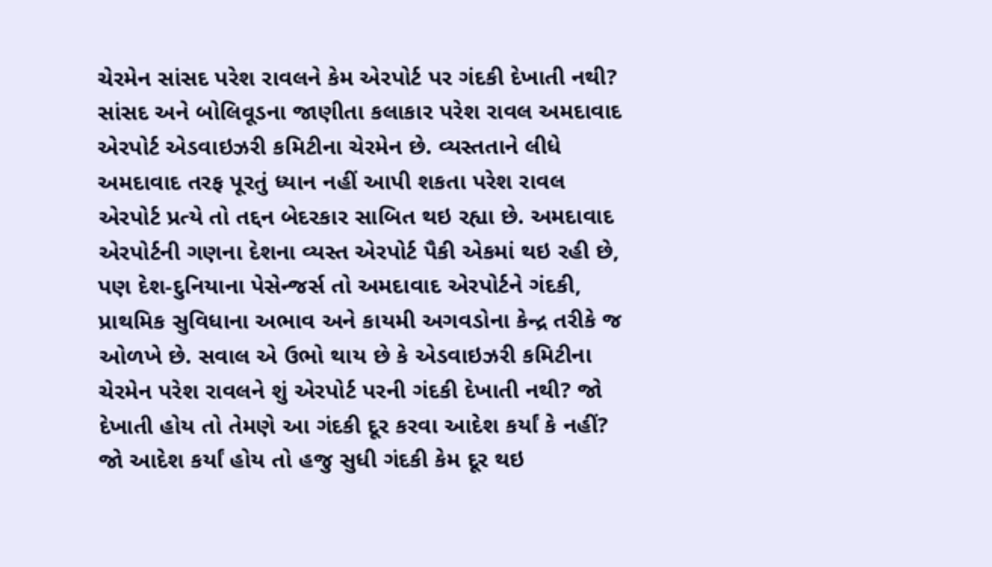ચેરમેન સાંસદ પરેશ રાવલને કેમ એરપોર્ટ પર ગંદકી દેખાતી નથી?
સાંસદ અને બોલિવૂડના જાણીતા કલાકાર પરેશ રાવલ અમદાવાદ એરપોર્ટ એડવાઇઝરી કમિટીના ચેરમેન છે. વ્યસ્તતાને લીધે અમદાવાદ તરફ પૂરતું ધ્યાન નહીં આપી શકતા પરેશ રાવલ એરપોર્ટ પ્રત્યે તો તદ્દન બેદરકાર સાબિત થઇ રહ્યા છે. અમદાવાદ એરપોર્ટની ગણના દેશના વ્યસ્ત એરપોર્ટ પૈકી એકમાં થઇ રહી છે, પણ દેશ-દુનિયાના પેસેન્જર્સ તો અમદાવાદ એરપોર્ટને ગંદકી, પ્રાથમિક સુવિધાના અભાવ અને કાયમી અગવડોના કેન્દ્ર તરીકે જ ઓળખે છે. સવાલ એ ઉભો થાય છે કે એડવાઇઝરી કમિટીના ચેરમેન પરેશ રાવલને શું એરપોર્ટ પરની ગંદકી દેખાતી નથી? જો દેખાતી હોય તો તેમણે આ ગંદકી દૂર કરવા આદેશ કર્યાં કે નહીં? જો આદેશ કર્યાં હોય તો હજુ સુધી ગંદકી કેમ દૂર થઇ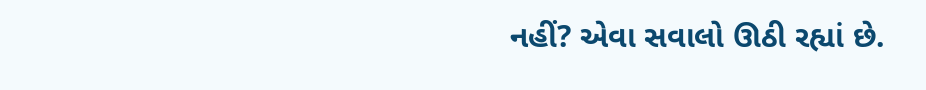નહીં? એવા સવાલો ઊઠી રહ્યાં છે.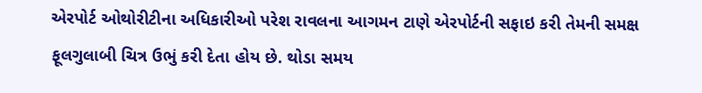એરપોર્ટ ઓથોરીટીના અધિકારીઓ પરેશ રાવલના આગમન ટાણે એરપોર્ટની સફાઇ કરી તેમની સમક્ષ ફૂલગુલાબી ચિત્ર ઉભું કરી દેતા હોય છે. થોડા સમય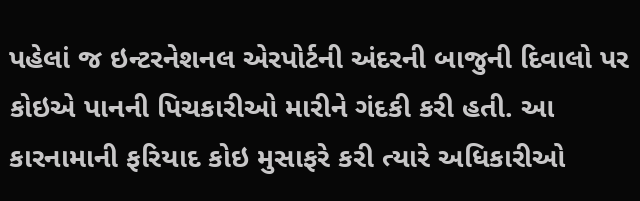પહેલાં જ ઇન્ટરનેશનલ એરપોર્ટની અંદરની બાજુની દિવાલો પર કોઇએ પાનની પિચકારીઓ મારીને ગંદકી કરી હતી. આ કારનામાની ફરિયાદ કોઇ મુસાફરે કરી ત્યારે અધિકારીઓ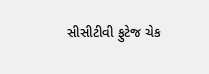સીસીટીવી ફુટેજ ચેક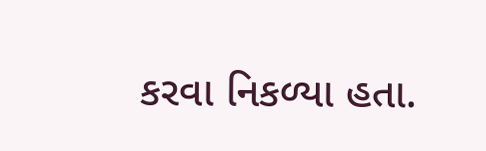કરવા નિકળ્યા હતા.